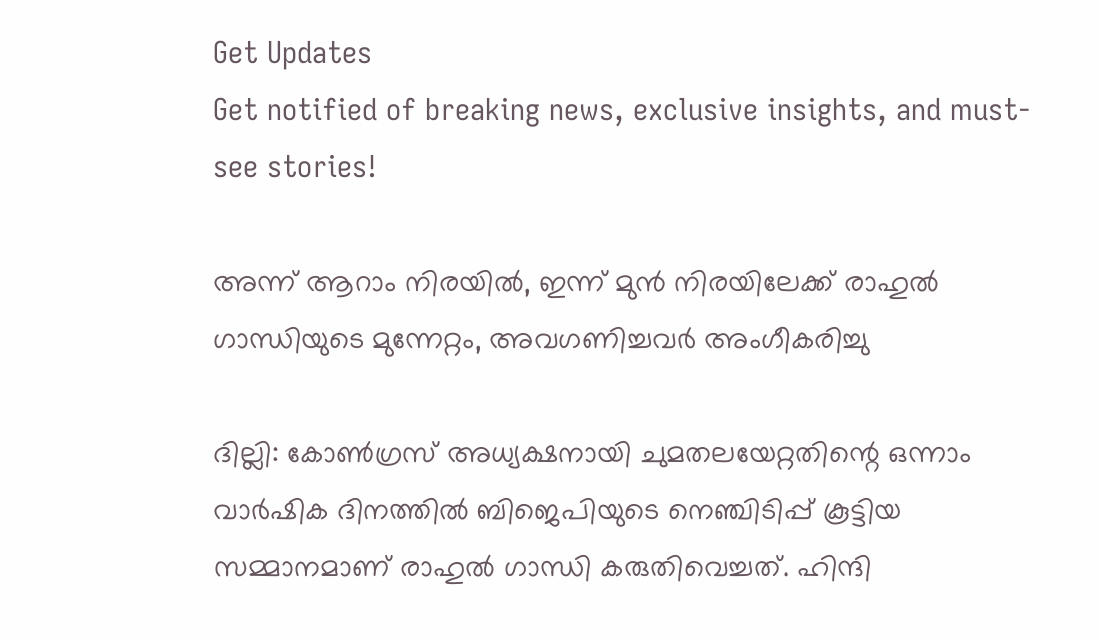Get Updates
Get notified of breaking news, exclusive insights, and must-see stories!

അന്ന് ആറാം നിരയിൽ, ഇന്ന് മുൻ നിരയിലേക്ക് രാഹുൽ ഗാന്ധിയുടെ മുന്നേറ്റം, അവഗണിച്ചവർ അംഗീകരിച്ചു

ദില്ലി: കോൺഗ്രസ് അധ്യക്ഷനായി ചുമതലയേറ്റതിന്റെ ഒന്നാം വാർഷിക ദിനത്തിൽ ബിജെപിയുടെ നെഞ്ചിടിപ്പ് കൂട്ടിയ സമ്മാനമാണ് രാഹുൽ ഗാന്ധി കരുതിവെച്ചത്. ഹിന്ദി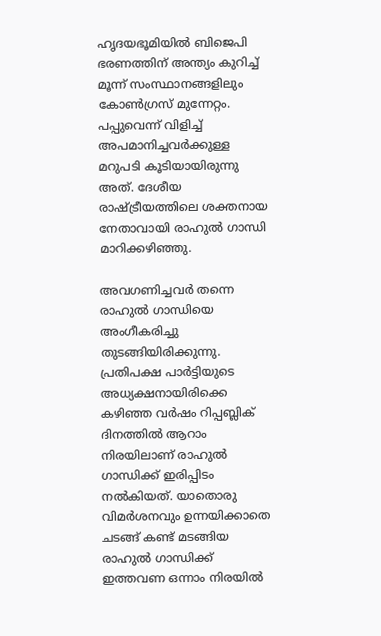ഹൃദയഭൂമിയിൽ ബിജെപി ഭരണത്തിന് അന്ത്യം കുറിച്ച് മൂന്ന് സംസ്ഥാനങ്ങളിലും കോൺഗ്രസ് മുന്നേറ്റം. പപ്പുവെന്ന് വിളിച്ച് അപമാനിച്ചവർ‌ക്കുള്ള മറുപടി കൂടിയായിരുന്നു അത്. ദേശീയ രാഷ്ട്രീയത്തിലെ ശക്തനായ നേതാവായി രാഹുൽ ഗാന്ധി മാറിക്കഴിഞ്ഞു.

അവഗണിച്ചവർ തന്നെ രാഹുൽ ഗാന്ധിയെ അംഗീകരിച്ചു തുടങ്ങിയിരിക്കുന്നു. പ്രതിപക്ഷ പാർട്ടിയുടെ അധ്യക്ഷനായിരിക്കെ കഴിഞ്ഞ വർഷം റിപ്പബ്ലിക് ദിനത്തിൽ ആറാം നിരയിലാണ് രാഹുൽ ഗാന്ധിക്ക് ഇരിപ്പിടം നൽ‌കിയത്. യാതൊരു വിമർശനവും ഉന്നയിക്കാതെ ചടങ്ങ് കണ്ട് മടങ്ങിയ രാഹുൽ ഗാന്ധിക്ക് ഇത്തവണ ഒന്നാം നിരയിൽ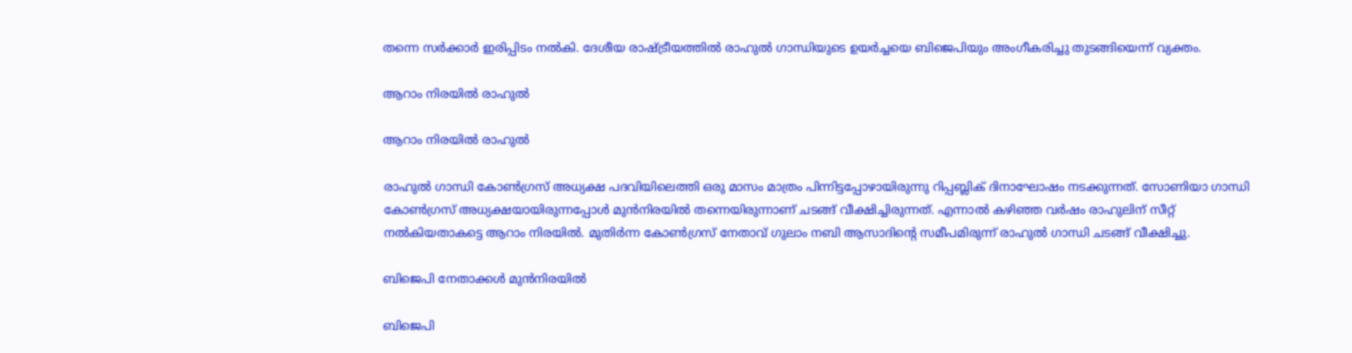തന്നെ സർക്കാർ ഇരിപ്പിടം നൽകി. ദേശീയ രാഷ്ട്രീയത്തിൽ രാഹുൽ ഗാന്ധിയുടെ ഉയർച്ചയെ ബിജെപിയും അംഗീകരിച്ചു തുടങ്ങിയെന്ന് വ്യക്തം.

ആറാം നിരയിൽ രാഹുൽ

ആറാം നിരയിൽ രാഹുൽ

രാഹുൽ ഗാന്ധി കോൺഗ്രസ് അധ്യക്ഷ പദവിയിലെത്തി ഒരു മാസം മാത്രം പിന്നിട്ടപ്പോഴായിരുന്നു റിപ്പബ്ലിക് ദിനാഘോഷം നടക്കുന്നത്. സോണിയാ ഗാന്ധി കോൺഗ്രസ് അധ്യക്ഷയായിരുന്നപ്പോൾ മുൻനിരയിൽ തന്നെയിരുന്നാണ് ചടങ്ങ് വീക്ഷിച്ചിരുന്നത്. എന്നാൽ കഴിഞ്ഞ വർഷം രാഹുലിന് സീറ്റ് നൽകിയതാകട്ടെ ആറാം നിരയിൽ. മുതിർന്ന കോൺഗ്രസ് നേതാവ് ഗുലാം നബി ആസാദിന്റെ സമീപമിരുന്ന് രാഹുൽ ഗാന്ധി ചടങ്ങ് വീക്ഷിച്ചു.

ബിജെപി നേതാക്കൾ മുൻനിരയിൽ

ബിജെപി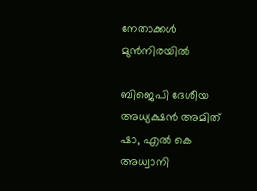നേതാക്കൾ മുൻനിരയിൽ

ബിജെപി ദേശീയ അധ്യക്ഷൻ അമിത് ഷാ, എൽ കെ അധ്വാനി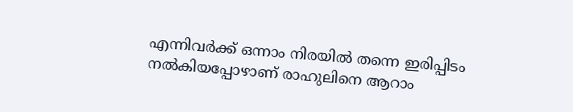എന്നിവർക്ക് ഒന്നാം നിരയിൽ തന്നെ ഇരിപ്പിടം നൽകിയപ്പോഴാണ് രാഹുലിനെ ആറാം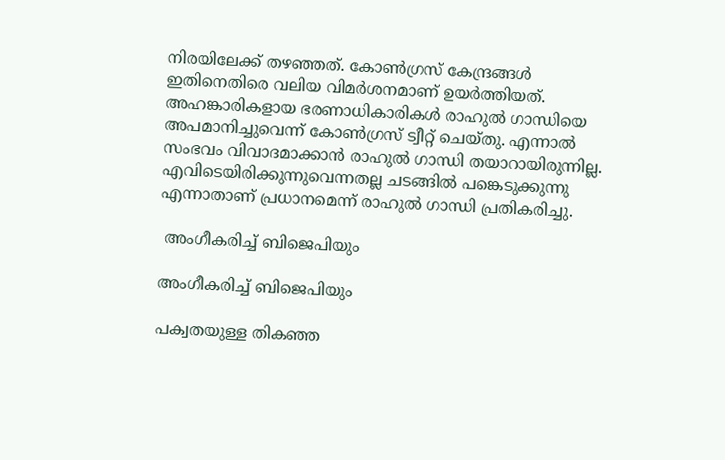നിരയിലേക്ക് തഴഞ്ഞത്. കോൺഗ്രസ് കേന്ദ്രങ്ങൾ ഇതിനെതിരെ വലിയ വിമർശനമാണ് ഉയർത്തിയത്. അഹങ്കാരികളായ ഭരണാധികാരികൾ രാഹുൽ ഗാന്ധിയെ അപമാനിച്ചുവെന്ന് കോൺഗ്രസ് ട്വീറ്റ് ചെയ്തു. എന്നാൽ സംഭവം വിവാദമാക്കാൻ രാഹുൽ ഗാന്ധി തയാറായിരുന്നില്ല. എവിടെയിരിക്കുന്നുവെന്നതല്ല ചടങ്ങിൽ പങ്കെടുക്കുന്നു എന്നാതാണ് പ്രധാനമെന്ന് രാഹുൽ ഗാന്ധി പ്രതികരിച്ചു.

 അംഗീകരിച്ച് ബിജെപിയും

അംഗീകരിച്ച് ബിജെപിയും

പക്വതയുള്ള തികഞ്ഞ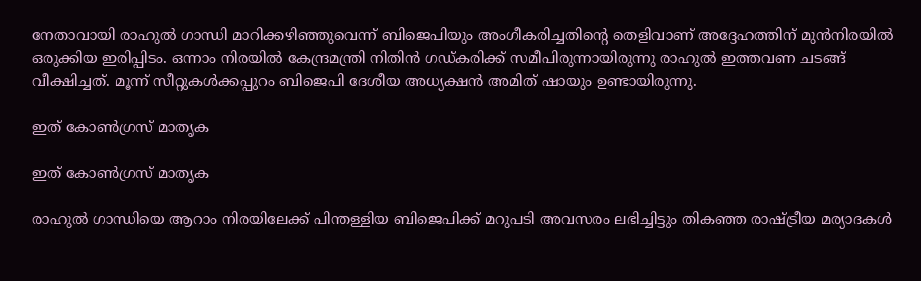നേതാവായി രാഹുൽ ഗാന്ധി മാറിക്കഴിഞ്ഞുവെന്ന് ബിജെപിയും അംഗീകരിച്ചതിന്റെ തെളിവാണ് അദ്ദേഹത്തിന് മുൻനിരയിൽ ഒരുക്കിയ ഇരിപ്പിടം. ഒന്നാം നിരയിൽ കേന്ദ്രമന്ത്രി നിതിൻ ഗഡ്കരിക്ക് സമീപിരുന്നായിരുന്നു രാഹുൽ ഇത്തവണ ചടങ്ങ് വീക്ഷിച്ചത്. മൂന്ന് സീറ്റുകൾക്കപ്പുറം ബിജെപി ദേശീയ അധ്യക്ഷൻ അമിത് ഷായും ഉണ്ടായിരുന്നു.

ഇത് കോൺഗ്രസ് മാതൃക

ഇത് കോൺഗ്രസ് മാതൃക

രാഹുൽ ഗാന്ധിയെ ആറാം നിരയിലേക്ക് പിന്തള്ളിയ ബിജെപിക്ക് മറുപടി അവസരം ലഭിച്ചിട്ടും തികഞ്ഞ രാഷ്ട്രീയ മര്യാദകൾ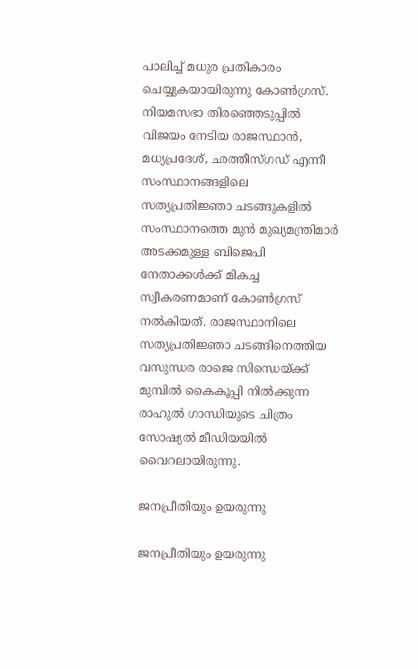പാലിച്ച് മധുര പ്രതികാരം ചെയ്യുകയായിരുന്നു കോൺഗ്രസ്. നിയമസഭാ തിരഞ്ഞെടുപ്പിൽ വിജയം നേടിയ രാജസ്ഥാൻ, മധ്യപ്രദേശ്, ഛത്തീസ്ഗഡ് എന്നീ സംസ്ഥാനങ്ങളിലെ സത്യപ്രതിജ്ഞാ ചടങ്ങുകളിൽ സംസ്ഥാനത്തെ മുൻ മുഖ്യമന്ത്രിമാർ അടക്കമുള്ള ബിജെപി നേതാക്കൾക്ക് മികച്ച സ്വീകരണമാണ് കോൺഗ്രസ് നൽകിയത്. രാജസ്ഥാനിലെ സത്യപ്രതിജ്ഞാ ചടങ്ങിനെത്തിയ വസുന്ധര രാജെ സിന്ധെയ്ക്ക് മുമ്പിൽ കൈകൂപ്പി നിൽക്കുന്ന രാഹുൽ ഗാന്ധിയുടെ ചിത്രം സോഷ്യൽ മീഡിയയിൽ വൈറലായിരുന്നു.

ജനപ്രീതിയും ഉയരുന്നു

ജനപ്രീതിയും ഉയരുന്നു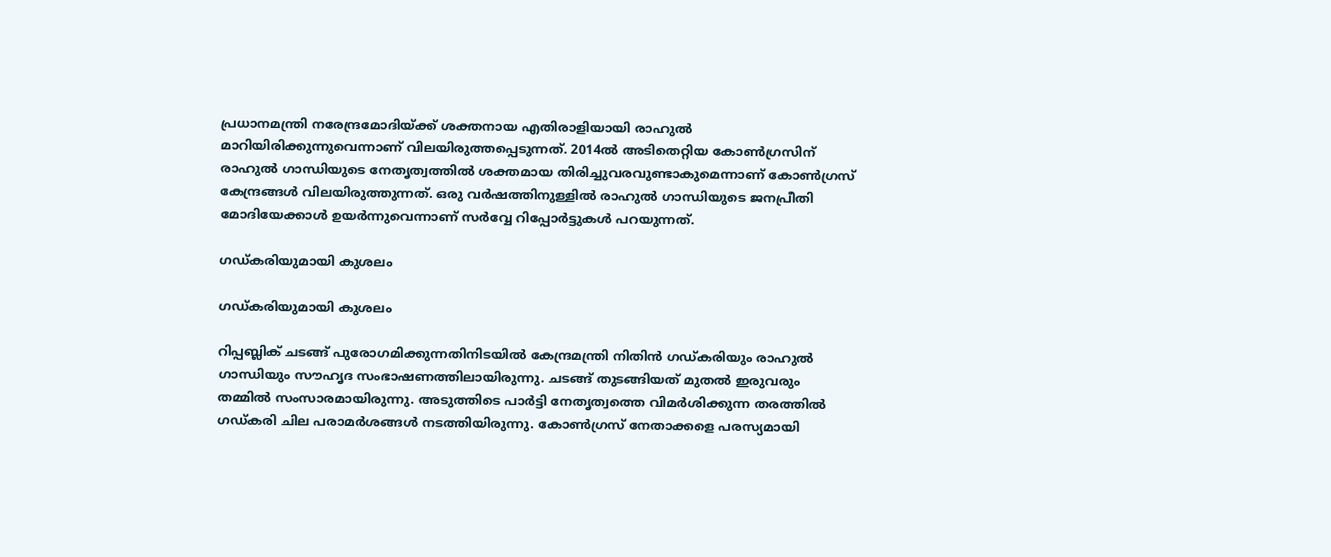പ്രധാനമന്ത്രി നരേന്ദ്രമോദിയ്ക്ക് ശക്തനായ എതിരാളിയായി രാഹുൽ മാറിയിരിക്കുന്നുവെന്നാണ് വിലയിരുത്തപ്പെടുന്നത്. 2014ൽ അടിതെറ്റിയ കോൺഗ്രസിന് രാഹുൽ ഗാന്ധിയുടെ നേതൃത്വത്തിൽ ശക്തമായ തിരിച്ചുവരവുണ്ടാകുമെന്നാണ് കോൺഗ്രസ് കേന്ദ്രങ്ങൾ വിലയിരുത്തുന്നത്. ഒരു വർഷത്തിനുള്ളിൽ രാഹുൽ ഗാന്ധിയുടെ ജനപ്രീതി മോദിയേക്കാൾ ഉയർന്നുവെന്നാണ് സർവ്വേ റിപ്പോർട്ടുകൾ പറയുന്നത്.

ഗഡ്കരിയുമായി കുശലം

ഗഡ്കരിയുമായി കുശലം

റിപ്പബ്ലിക് ചടങ്ങ് പുരോഗമിക്കുന്നതിനിടയിൽ കേന്ദ്രമന്ത്രി നിതിൻ ഗഡ്കരിയും രാഹുൽ ഗാന്ധിയും സൗഹൃദ സംഭാഷണത്തിലായിരുന്നു. ചടങ്ങ് തുടങ്ങിയത് മുതൽ ഇരുവരും തമ്മിൽ സംസാരമായിരുന്നു. അടുത്തിടെ പാർട്ടി നേതൃത്വത്തെ വിമർശിക്കുന്ന തരത്തിൽ ഗഡ്കരി ചില പരാമർശങ്ങൾ നടത്തിയിരുന്നു. കോൺഗ്രസ് നേതാക്കളെ പരസ്യമായി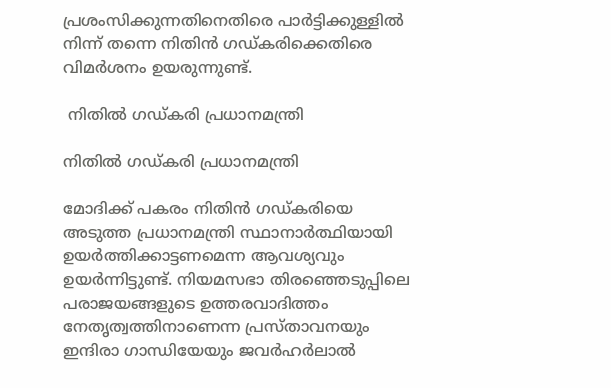പ്രശംസിക്കുന്നതിനെതിരെ പാർട്ടിക്കുള്ളിൽ നിന്ന് തന്നെ നിതിൻ ഗഡ്കരിക്കെതിരെ വിമർശനം ഉയരുന്നുണ്ട്.

 നിതിൽ ഗഡ്കരി പ്രധാനമന്ത്രി

നിതിൽ ഗഡ്കരി പ്രധാനമന്ത്രി

മോദിക്ക് പകരം നിതിൻ ഗഡ്കരിയെ അടുത്ത പ്രധാനമന്ത്രി സ്ഥാനാർത്ഥിയായി ഉയർത്തിക്കാട്ടണമെന്ന ആവശ്യവും ഉയർന്നിട്ടുണ്ട്. നിയമസഭാ തിരഞ്ഞെടുപ്പിലെ പരാജയങ്ങളുടെ ഉത്തരവാദിത്തം നേതൃത്വത്തിനാണെന്ന പ്രസ്താവനയും ഇന്ദിരാ ഗാന്ധിയേയും ജവർഹർലാൽ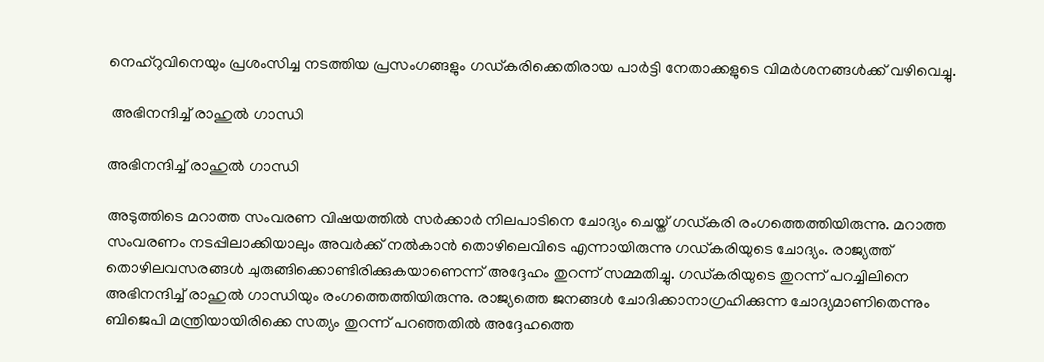നെഹ്റുവിനെയും പ്രശംസിച്ച നടത്തിയ പ്രസംഗങ്ങളും ഗഡ്കരിക്കെതിരായ പാർട്ടി നേതാക്കളുടെ വിമർശനങ്ങൾക്ക് വഴിവെച്ചു.

 അഭിനന്ദിച്ച് രാഹുൽ ഗാന്ധി

അഭിനന്ദിച്ച് രാഹുൽ ഗാന്ധി

അടുത്തിടെ മറാത്ത സംവരണ വിഷയത്തിൽ സർക്കാർ നിലപാടിനെ ചോദ്യം ചെയ്ത് ഗഡ്കരി രംഗത്തെത്തിയിരുന്നു. മറാത്ത സംവരണം നടപ്പിലാക്കിയാലും അവർക്ക് നൽകാൻ തൊഴിലെവിടെ എന്നായിരുന്നു ഗഡ്കരിയുടെ ചോദ്യം. രാജ്യത്ത് തൊഴിലവസരങ്ങൾ ചുരുങ്ങിക്കൊണ്ടിരിക്കുകയാണെന്ന് അദ്ദേഹം തുറന്ന് സമ്മതിച്ചു. ഗഡ്കരിയുടെ തുറന്ന് പറച്ചിലിനെ അഭിനന്ദിച്ച് രാഹുൽ ഗാന്ധിയും രംഗത്തെത്തിയിരുന്നു. രാജ്യത്തെ ജനങ്ങൾ ചോദിക്കാനാഗ്രഹിക്കുന്ന ചോദ്യമാണിതെന്നും ബിജെപി മന്ത്രിയായിരിക്കെ സത്യം തുറന്ന് പറഞ്ഞതിൽ അദ്ദേഹത്തെ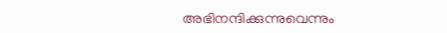അഭിനന്ദിക്കുന്നുവെന്നും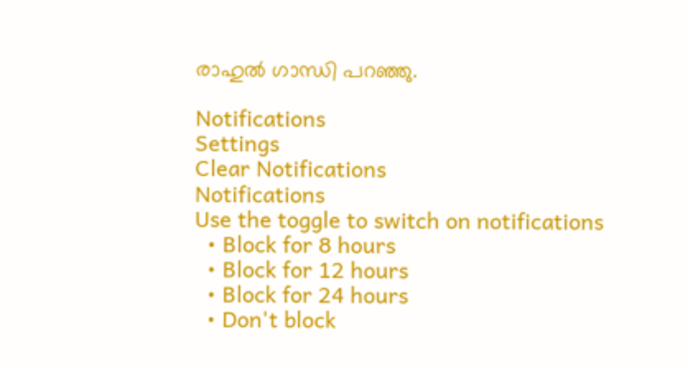രാഹുൽ ഗാന്ധി പറഞ്ഞു.

Notifications
Settings
Clear Notifications
Notifications
Use the toggle to switch on notifications
  • Block for 8 hours
  • Block for 12 hours
  • Block for 24 hours
  • Don't block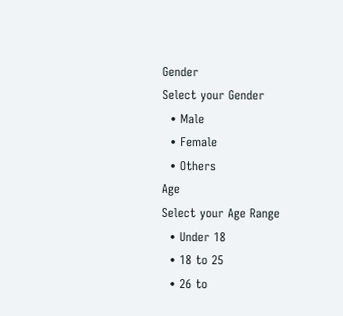Gender
Select your Gender
  • Male
  • Female
  • Others
Age
Select your Age Range
  • Under 18
  • 18 to 25
  • 26 to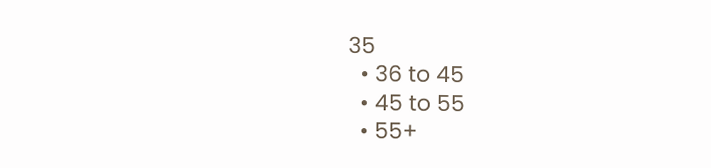35
  • 36 to 45
  • 45 to 55
  • 55+